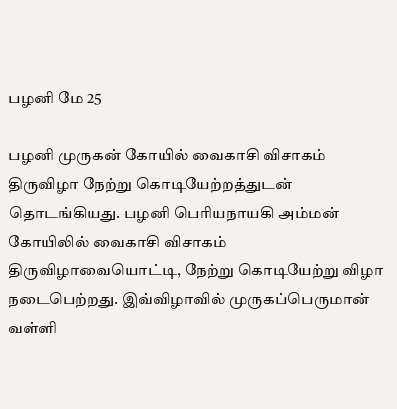பழனி மே 25

பழனி முருகன் கோயில் வைகாசி விசாகம் திருவிழா நேற்று கொடியேற்றத்துடன் தொடங்கியது. பழனி பெரியநாயகி அம்மன் கோயிலில் வைகாசி விசாகம் திருவிழாவையொட்டி, நேற்று கொடியேற்று விழா நடைபெற்றது. இவ்விழாவில் முருகப்பெருமான் வள்ளி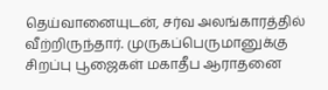தெய்வானையுடன், சர்வ அலங்காரத்தில் வீற்றிருந்தார். முருகப்பெருமானுக்கு சிறப்பு பூஜைகள் மகாதீப ஆராதனை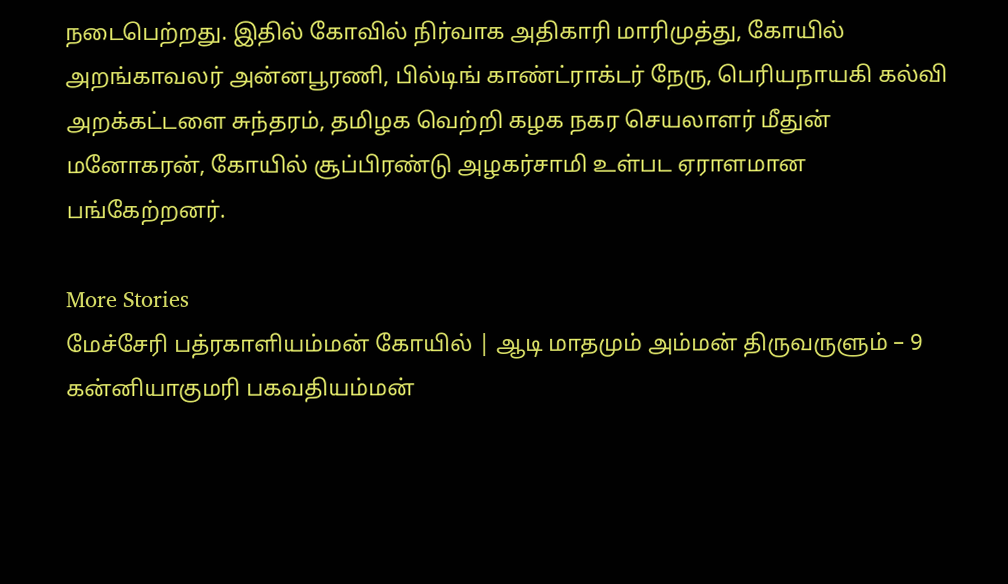நடைபெற்றது. இதில் கோவில் நிர்வாக அதிகாரி மாரிமுத்து, கோயில் அறங்காவலர் அன்னபூரணி, பில்டிங் காண்ட்ராக்டர் நேரு, பெரியநாயகி கல்வி அறக்கட்டளை சுந்தரம், தமிழக வெற்றி கழக நகர செயலாளர் மீதுன் மனோகரன், கோயில் சூப்பிரண்டு அழகர்சாமி உள்பட ஏராளமான பங்கேற்றனர்.

More Stories
மேச்சேரி பத்ரகாளியம்மன் கோயில் | ஆடி மாதமும் அம்மன் திருவருளும் – 9
கன்னியாகுமரி பகவதியம்மன்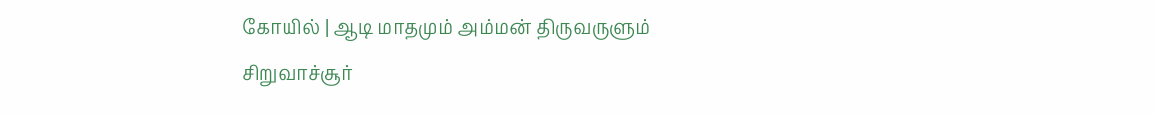கோயில் | ஆடி மாதமும் அம்மன் திருவருளும்
சிறுவாச்சூர்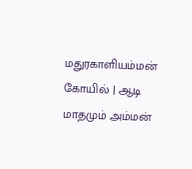மதுரகாளியம்மன் கோயில் | ஆடி மாதமும் அம்மன்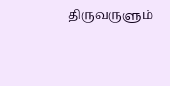திருவருளும்